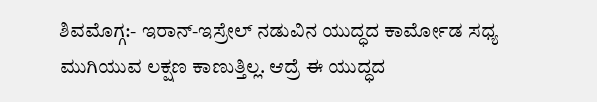ಶಿವಮೊಗ್ಗ:- ಇರಾನ್-ಇಸ್ರೇಲ್ ನಡುವಿನ ಯುದ್ಧದ ಕಾರ್ಮೋಡ ಸಧ್ಯ ಮುಗಿಯುವ ಲಕ್ಷಣ ಕಾಣುತ್ತಿಲ್ಲ. ಆದ್ರೆ ಈ ಯುದ್ಧದ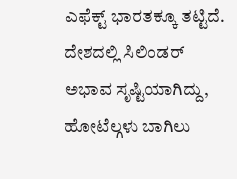ಎಫೆಕ್ಟ್ ಭಾರತಕ್ಕೂ ತಟ್ಟಿದೆ.
ದೇಶದಲ್ಲಿ ಸಿಲಿಂಡರ್ ಅಭಾವ ಸೃಷ್ಟಿಯಾಗಿದ್ದು, ಹೋಟೆಲ್ಗಳು ಬಾಗಿಲು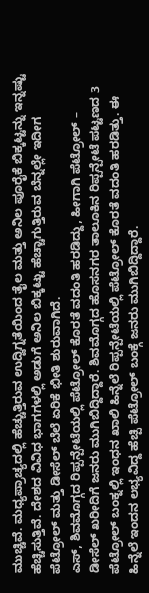ಮುಚ್ಚಿವೆ. ಮಧ್ಯಪ್ರಾಚ್ಯದಲ್ಲಿ ಹೆಚ್ಚುತ್ತಿರುವ ಉದ್ವಿಗ್ನತೆಯಿಂದ ತೈಲ ಮತ್ತು ಅನಿಲ ಪೂರೈಕೆ ಬಿಕ್ಕಟ್ಟನ್ನು ಇನ್ನಷ್ಟು ಹೆಚ್ಚಿಸುತ್ತಿವೆ. ದೇಶದ ವಿವಿಧ ಭಾಗಗಳಲ್ಲಿ ಅಡುಗೆ ಅನಿಲ ಬಿಕ್ಕಟ್ಟು ಹೆಚ್ಚಾಗುತ್ತಿರುವ ಬೆನ್ನಲ್ಲೇ ಇದೀಗ ಪೆಟ್ರೋಲ್ ಮತ್ತು ಡೀಸೆಲ್ ಬೆಲೆ ಏರಿಕೆ ಭೀತಿ ಶುರುವಾಗಿದೆ.
ಎಸ್, ಶಿವಮೊಗ್ಗದ ರಿಪ್ಪನ್ಪೇಟೆಯಲ್ಲಿ ಪೆಟ್ರೋಲ್ ಕೊರತೆ ವದಂತಿ ಹರಡಿದ್ದು, ಹೀಗಾಗಿ ಪೆಟ್ರೋಲ್ – ಡೀಸೆಲ್ ಖರೀದಿಗೆ ಜನರು ಮುಗಿಬಿದ್ದಿದ್ದಾರೆ. ಶಿವಮೊಗ್ಗದ ಹೊಸನಗರ ತಾಲೂಕಿನ ರಿಪ್ಪನ್ಪೇಟೆ ಪಟ್ಟಣದ 3 ಪೆಟ್ರೋಲ್ ಬಂಕ್ನಲ್ಲಿ ಇಂಧನ ಖಾಲಿ ಹಿನ್ನೆಲೆ ರಿಪ್ಪನ್ಪೇಟೆಯಲ್ಲಿ ಪೆಟ್ರೋಲ್ ಕೊರತೆ ವದಂತಿ ಹರಡಿತ್ತು. ಈ ಹಿನ್ನೆಲೆ ಇಂದನ ಲಭ್ಯವಿದ್ದ ಹೆಚ್ಪಿ ಪೆಟ್ರೋಲ್ ಬಂಕ್ಗೆ ಜನರು ಮುಗಿಬಿದ್ದಿದ್ದಾರೆ.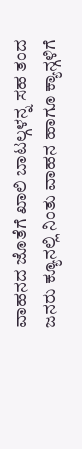ವಾಹನದ ಜೊತೆಗೆ ಖಾಲಿ ಬಾಟಲ್ಗಳನ್ನ ಸಹ ತಂದ ಜನರು ಕ್ಯೂನಲ್ಲಿ ನಿಂತು ವಾಹನ ಹಾಗೂ ಕ್ಯಾನ್ಗಳಿಗೆ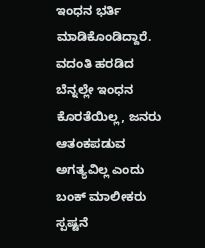ಇಂಧನ ಭರ್ತಿ ಮಾಡಿಕೊಂಡಿದ್ದಾರೆ. ವದಂತಿ ಹರಡಿದ ಬೆನ್ನಲ್ಲೇ ಇಂಧನ ಕೊರತೆಯಿಲ್ಲ, ಜನರು ಆತಂಕಪಡುವ ಅಗತ್ಯವಿಲ್ಲ ಎಂದು ಬಂಕ್ ಮಾಲೀಕರು ಸ್ಪಷ್ಟನೆ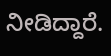ನೀಡಿದ್ದಾರೆ.